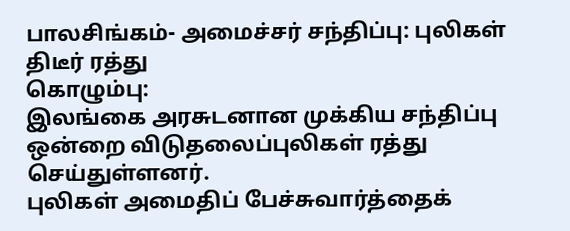பாலசிங்கம்- அமைச்சர் சந்திப்பு: புலிகள் திடீர் ரத்து
கொழும்பு:
இலங்கை அரசுடனான முக்கிய சந்திப்பு ஒன்றை விடுதலைப்புலிகள் ரத்து செய்துள்ளனர்.
புலிகள் அமைதிப் பேச்சுவார்த்தைக்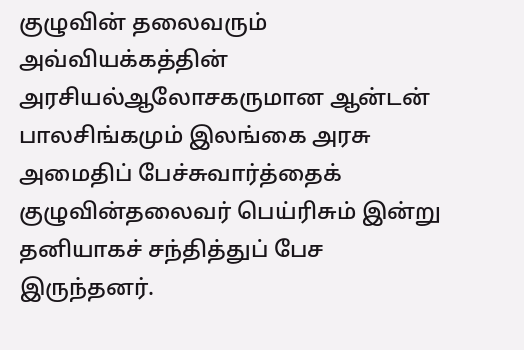குழுவின் தலைவரும் அவ்வியக்கத்தின் அரசியல்ஆலோசகருமான ஆன்டன் பாலசிங்கமும் இலங்கை அரசு அமைதிப் பேச்சுவார்த்தைக் குழுவின்தலைவர் பெய்ரிசும் இன்று தனியாகச் சந்தித்துப் பேச இருந்தனர்.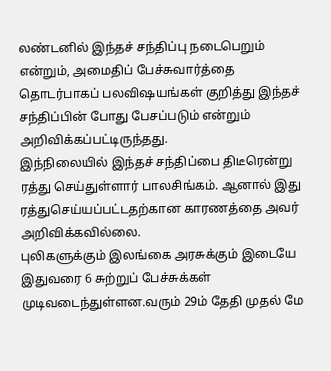லண்டனில் இந்தச் சந்திப்பு நடைபெறும் என்றும், அமைதிப் பேச்சுவார்த்தை தொடர்பாகப் பலவிஷயங்கள் குறித்து இந்தச் சந்திப்பின் போது பேசப்படும் என்றும் அறிவிக்கப்பட்டிருந்தது.
இந்நிலையில் இந்தச் சந்திப்பை திடீரென்று ரத்து செய்துள்ளார் பாலசிங்கம். ஆனால் இது ரத்துசெய்யப்பட்டதற்கான காரணத்தை அவர் அறிவிக்கவில்லை.
புலிகளுக்கும் இலங்கை அரசுக்கும் இடையே இதுவரை 6 சுற்றுப் பேச்சுக்கள் முடிவடைந்துள்ளன.வரும் 29ம் தேதி முதல் மே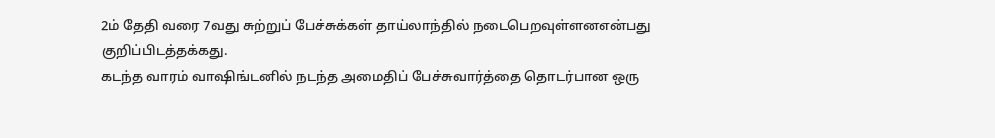2ம் தேதி வரை 7வது சுற்றுப் பேச்சுக்கள் தாய்லாந்தில் நடைபெறவுள்ளனஎன்பது குறிப்பிடத்தக்கது.
கடந்த வாரம் வாஷிங்டனில் நடந்த அமைதிப் பேச்சுவார்த்தை தொடர்பான ஒரு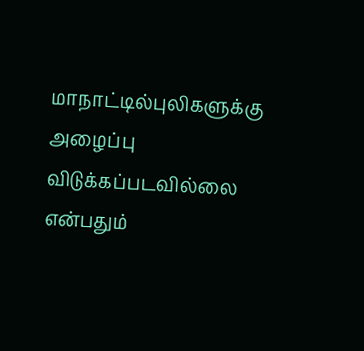மாநாட்டில்புலிகளுக்கு அழைப்பு விடுக்கப்படவில்லை என்பதும்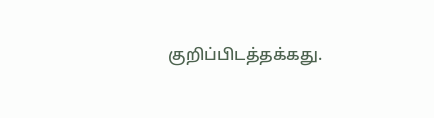குறிப்பிடத்தக்கது.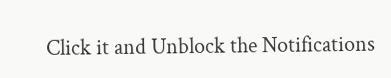Click it and Unblock the Notifications